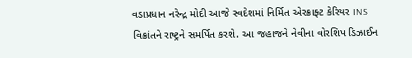વડાપ્રધાન નરેન્દ્ર મોદી આજે સ્વદેશમાં નિર્મિત એરક્રાફ્ટ કેરિયર INS વિક્રાંતને રાષ્ટ્રને સમર્પિત કરશે. આ જહાજને નેવીના વોરશિપ ડિઝાઈન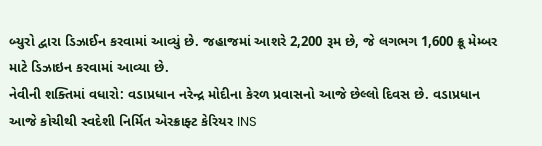બ્યુરો દ્વારા ડિઝાઈન કરવામાં આવ્યું છે. જહાજમાં આશરે 2,200 રૂમ છે, જે લગભગ 1,600 ક્રૂ મેમ્બર માટે ડિઝાઇન કરવામાં આવ્યા છે.
નેવીની શક્તિમાં વધારો: વડાપ્રધાન નરેન્દ્ર મોદીના કેરળ પ્રવાસનો આજે છેલ્લો દિવસ છે. વડાપ્રધાન આજે કોચીથી સ્વદેશી નિર્મિત એરક્રાફ્ટ કેરિયર INS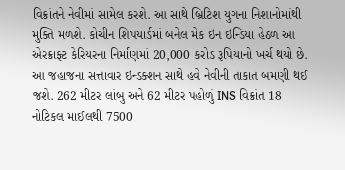વિક્રાંતને નેવીમાં સામેલ કરશે. આ સાથે બ્રિટિશ યુગના નિશાનોમાંથી મુક્તિ મળશે. કોચીન શિપયાર્ડમાં બનેલ મેક ઇન ઇન્ડિયા હેઠળ આ એરક્રાફ્ટ કેરિયરના નિર્માણમાં 20,000 કરોડ રૂપિયાનો ખર્ચ થયો છે. આ જહાજના સત્તાવાર ઇન્ડક્શન સાથે હવે નેવીની તાકાત બમણી થઈ જશે. 262 મીટર લાંબુ અને 62 મીટર પહોળું INS વિક્રાંત 18 નોટિકલ માઈલથી 7500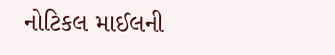નોટિકલ માઈલની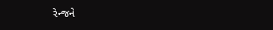રેન્જને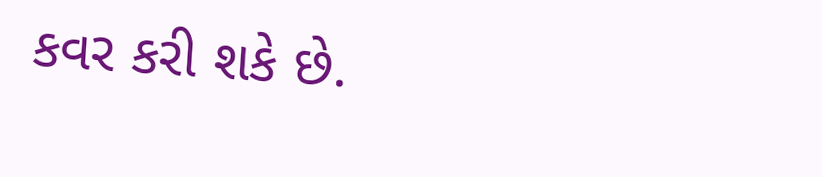કવર કરી શકે છે.